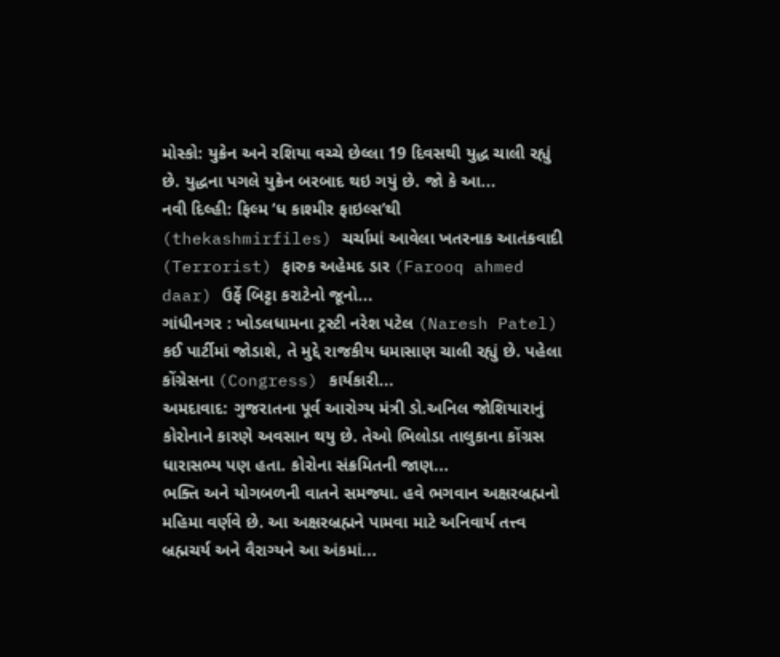મોસ્કો: યુક્રેન અને રશિયા વચ્ચે છેલ્લા 19 દિવસથી યુદ્ધ ચાલી રહ્યું છે. યુદ્ધના પગલે યુક્રેન બરબાદ થઇ ગયું છે. જો કે આ...
નવી દિલ્હી: ફિલ્મ ‘ધ કાશ્મીર ફાઇલ્સ’થી (thekashmirfiles) ચર્ચામાં આવેલા ખતરનાક આતંકવાદી (Terrorist) ફારુક અહેમદ ડાર (Farooq ahmed daar) ઉર્ફે બિટ્ટા કરાટેનો જૂનો...
ગાંધીનગર : ખોડલધામના ટ્રસ્ટી નરેશ પટેલ (Naresh Patel) કઈ પાર્ટીમાં જોડાશે, તે મુદ્દે રાજકીય ધમાસાણ ચાલી રહ્યું છે. પહેલા કોંગ્રેસના (Congress) કાર્યકારી...
અમદાવાદ: ગુજરાતના પૂર્વ આરોગ્ય મંત્રી ડો.અનિલ જોશિયારાનું કોરોનાને કારણે અવસાન થયુ છે. તેઓ ભિલોડા તાલુકાના કોંગ્રસ ધારાસભ્ય પણ હતા. કોરોના સંક્રમિતની જાણ...
ભક્તિ અને યોગબળની વાતને સમજ્યા. હવે ભગવાન અક્ષરબ્રહ્મનો મહિમા વર્ણવે છે. આ અક્ષરબ્રહ્મને પામવા માટે અનિવાર્ય તત્ત્વ બ્રહ્મચર્ય અને વૈરાગ્યને આ અંકમાં...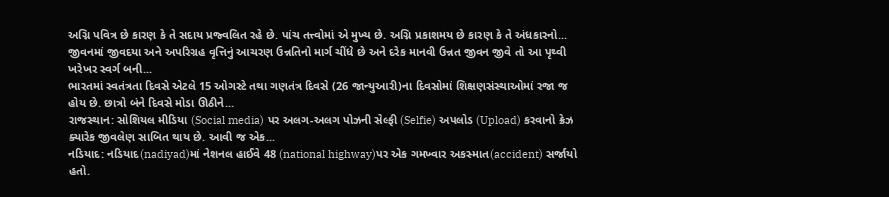અગ્નિ પવિત્ર છે કારણ કે તે સદાય પ્રજ્વલિત રહે છે. પાંચ તત્ત્વોમાં એ મુખ્ય છે. અગ્નિ પ્રકાશમય છે કારણ કે તે અંધકારનો...
જીવનમાં જીવદયા અને અપરિગ્રહ વૃત્તિનું આચરણ ઉન્નતિનો માર્ગ ચીંધે છે અને દરેક માનવી ઉન્નત જીવન જીવે તો આ પૃથ્વી ખરેખર સ્વર્ગ બની...
ભારતમાં સ્વતંત્રતા દિવસે એટલે 15 ઓગસ્ટે તથા ગણતંત્ર દિવસે (26 જાન્યુઆરી)ના દિવસોમાં શિક્ષણસંસ્થાઓમાં રજા જ હોય છે. છાત્રો બંને દિવસે મોડા ઊઠીને...
રાજસ્થાન: સોશિયલ મીડિયા (Social media) પર અલગ-અલગ પોઝની સેલ્ફી (Selfie) અપલોડ (Upload) કરવાનો ક્રેઝ ક્યારેક જીવલેણ સાબિત થાય છે. આવી જ એક...
નડિયાદ: નડિયાદ(nadiyad)માં નેશનલ હાઈવે 48 (national highway)પર એક ગમખ્વાર અકસ્માત(accident) સર્જાયો હતો.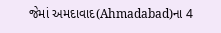જેમાં અમદાવાદ(Ahmadabad)ના 4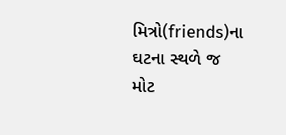મિત્રો(friends)ના ઘટના સ્થળે જ મોટ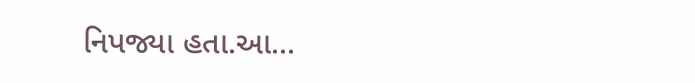નિપજ્યા હતા.આ...